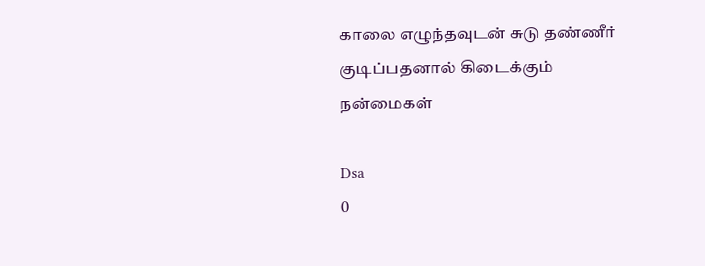காலை எழுந்தவுடன் சுடு தண்ணீர் குடிப்பதனால் கிடைக்கும் நன்மைகள்

Dsa
0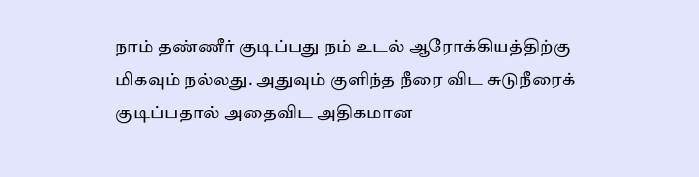நாம் தண்ணீர் குடிப்பது நம் உடல் ஆரோக்கியத்திற்கு மிகவும் நல்லது. அதுவும் குளிந்த நீரை விட சுடுநீரைக் குடிப்பதால் அதைவிட அதிகமான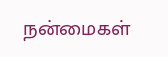நன்மைகள்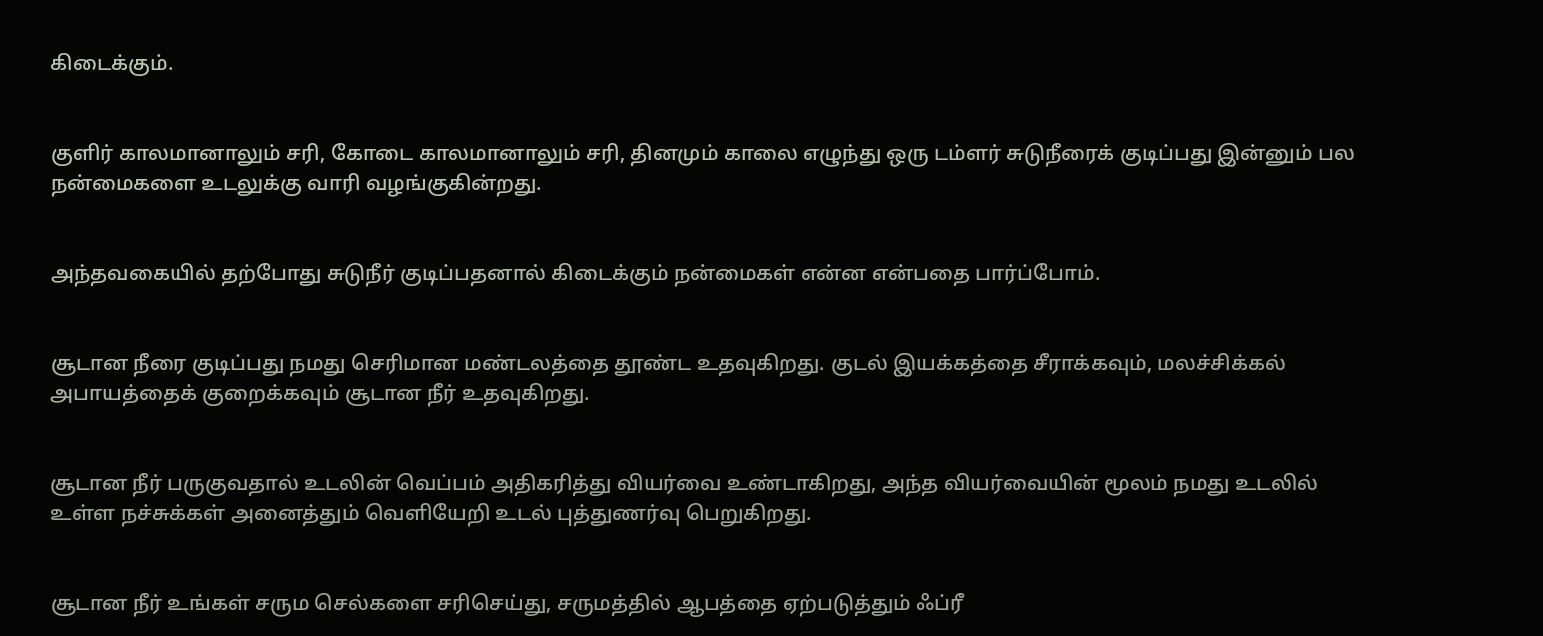கிடைக்கும்.


குளிர் காலமானாலும் சரி, கோடை காலமானாலும் சரி, தினமும் காலை எழுந்து ஒரு டம்ளர் சுடுநீரைக் குடிப்பது இன்னும் பல நன்மைகளை உடலுக்கு வாரி வழங்குகின்றது.


அந்தவகையில் தற்போது சுடுநீர் குடிப்பதனால் கிடைக்கும் நன்மைகள் என்ன என்பதை பார்ப்போம்.


சூடான நீரை குடிப்பது நமது செரிமான மண்டலத்தை தூண்ட உதவுகிறது. குடல் இயக்கத்தை சீராக்கவும், மலச்சிக்கல் அபாயத்தைக் குறைக்கவும் சூடான நீர் உதவுகிறது.


சூடான நீர் பருகுவதால் உடலின் வெப்பம் அதிகரித்து வியர்வை உண்டாகிறது, அந்த வியர்வையின் மூலம் நமது உடலில் உள்ள நச்சுக்கள் அனைத்தும் வெளியேறி உடல் புத்துணர்வு பெறுகிறது.


சூடான நீர் உங்கள் சரும செல்களை சரிசெய்து, சருமத்தில் ஆபத்தை ஏற்படுத்தும் ஃப்ரீ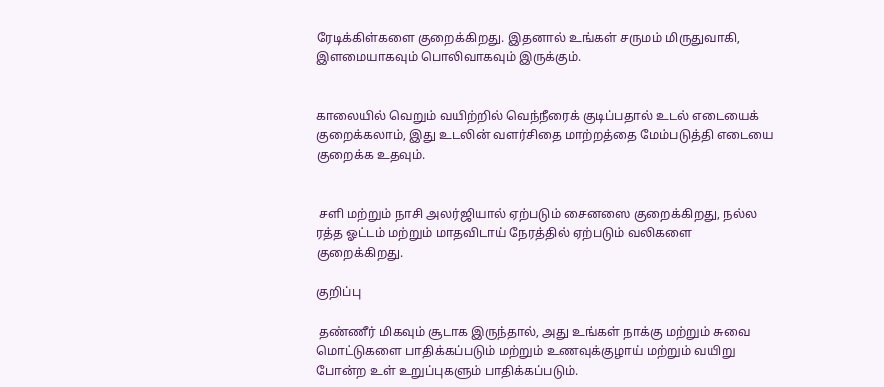ரேடிக்கிள்களை குறைக்கிறது. இதனால் உங்கள் சருமம் மிருதுவாகி, இளமையாகவும் பொலிவாகவும் இருக்கும்.


காலையில் வெறும் வயிற்றில் வெந்நீரைக் குடிப்பதால் உடல் எடையைக் குறைக்கலாம், இது உடலின் வளர்சிதை மாற்றத்தை மேம்படுத்தி எடையை குறைக்க உதவும்.


 சளி மற்றும் நாசி அலர்ஜியால் ஏற்படும் சைனஸை குறைக்கிறது, நல்ல ரத்த ஓட்டம் மற்றும் மாதவிடாய் நேரத்தில் ஏற்படும் வலிகளை குறைக்கிறது.

குறிப்பு

 தண்ணீர் மிகவும் சூடாக இருந்தால், அது உங்கள் நாக்கு மற்றும் சுவை மொட்டுகளை பாதிக்கப்படும் மற்றும் உணவுக்குழாய் மற்றும் வயிறு போன்ற உள் உறுப்புகளும் பாதிக்கப்படும்.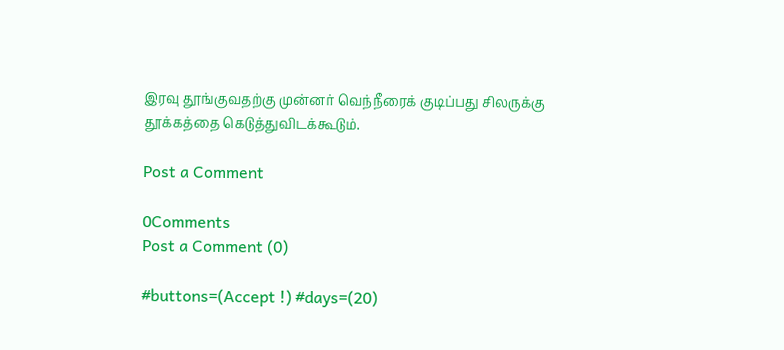இரவு தூங்குவதற்கு முன்னர் வெந்நீரைக் குடிப்பது சிலருக்கு தூக்கத்தை கெடுத்துவிடக்கூடும்.

Post a Comment

0Comments
Post a Comment (0)

#buttons=(Accept !) #days=(20)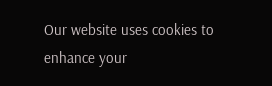Our website uses cookies to enhance your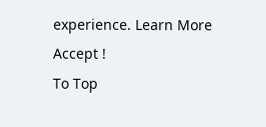experience. Learn More
Accept !
To Top